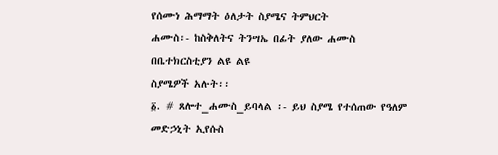የሰሙነ ሕማማት ዕለታት ስያሜና ትምህርት
ሐሙስ፡- ከስቅለትና ትንሣኤ በፊት ያለው ሐሙስ በቤተክርስቲያን ልዩ ልዩ
ስያሜዎች አሉት፡፡
፩. # ጸሎተ_ሐሙስ_ይባላል ፡- ይህ ስያሜ የተሰጠው የዓለም መድኃኒት ኢየሱስ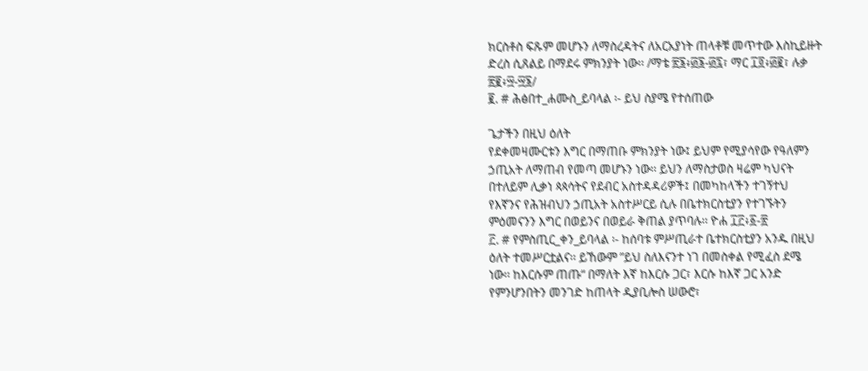ክርስቶስ ፍጹም መሆኑን ለማስረዳትና ለአርአያነት ጠላቶቹ መጥተው እስኪይዙት
ድረስ ሲጸልይ በማደሩ ምክንያት ነው፡፡ /ማቴ ፳፮፥፴፮-፴፯፣ ማር ፲፬፥፴፪፣ ሉቃ
፳፪፥፵-፵፮/
፪. # ሕፅበተ_ሐሙስ_ይባላል ፡- ይህ ስያሜ የተሰጠው

ጌታችን በዚህ ዕለት
የደቀመዛሙርቱን እግር በማጠቡ ምክንያት ነው፤ ይህም የሚያሳየው የዓለምን
ኃጢአት ለማጠብ የመጣ መሆኑን ነው፡፡ ይህን ለማስታወስ ዛሬም ካህናት
በተለይም ሊቃነ ጳጳሳትና የደብር አስተዳዳሪዎች፤ በመካከላችን ተገኝተህ
የእኛንና የሕዝብህን ኃጢአት አስተሥርይ ሲሉ በቤተክርስቲያን የተገኙትን
ምዕመናንን እግር በወይንና በወይራ ቅጠል ያጥባሉ፡፡ ዮሐ ፲፫፥፩-፳
፫. # የምስጢር_ቀን_ይባላል ፡- ከሰባቱ ምሥጢራተ ቤተክርስቲያን አንዱ በዚህ
ዕለት ተመሥርቷልና፡፡ ይኸውም ”ይህ ስለእናንተ ነገ በመስቀል የሚፈስ ደሜ
ነው፡፡ ከእርሱም ጠጡ“ በማለት እኛ ከእርሱ ጋር፣ እርሱ ከእኛ ጋር አንድ
የምንሆንበትን መንገድ ከጠላት ዲያቢሎስ ሠውሮ፣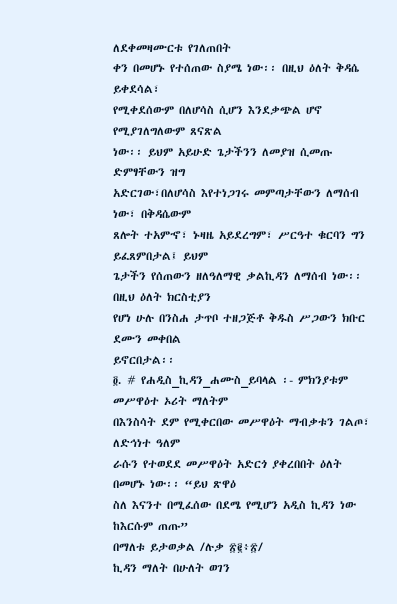ለደቀመዛሙርቱ የገለጠበት
ቀን በመሆኑ የተሰጠው ስያሜ ነው፡፡ በዚህ ዕለት ቅዳሴ ይቀደሳል፣
የሚቀደሰውም በለሆሳስ ሲሆን እንደቃጭል ሆኖ የሚያገለግለውም ጸናጽል
ነው፡፡ ይህም አይሁድ ጌታችንን ለመያዝ ሲመጡ ድምፃቸውን ዝግ
አድርገው፣በለሆሳስ እየተነጋገሩ መምጣታቸውን ለማሰብ ነው፣ በቅዳሴውም
ጸሎት ተአምኆ፣ ኑዛዜ አይደረግም፣ ሥርዓተ ቁርባን ግን ይፈጸምበታል፤ ይህም
ጌታችን የሰጠውን ዘለዓለማዊ ቃልኪዳን ለማሰብ ነው፡፡ በዚህ ዕለት ክርስቲያን
የሆነ ሁሉ በንስሐ ታጥቦ ተዘጋጅቶ ቅዱስ ሥጋውን ክቡር ደሙን መቀበል
ይኖርበታል፡፡
፬. # የሐዲስ_ኪዳን_ሐሙስ_ይባላል ፡- ምክንያቱም መሥዋዕተ ኦሪት ማለትም
በእንስሳት ደም የሚቀርበው መሥዋዕት ማብቃቱን ገልጦ፣ ለድኅነተ ዓለም
ራሱን የተወደደ መሥዋዕት አድርጎ ያቀረበበት ዕለት በመሆኑ ነው፡፡ “ይህ ጽዋዕ
ስለ እናንተ በሚፈሰው በደሜ የሚሆን አዲስ ኪዳን ነው ከእርሱም ጠጡ”
በማለቱ ይታወቃል /ሉቃ ፳፪፥፳/
ኪዳን ማለት በሁለት ወገን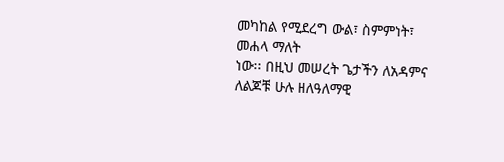መካከል የሚደረግ ውል፣ ስምምነት፣ መሐላ ማለት
ነው፡፡ በዚህ መሠረት ጌታችን ለአዳምና ለልጆቹ ሁሉ ዘለዓለማዊ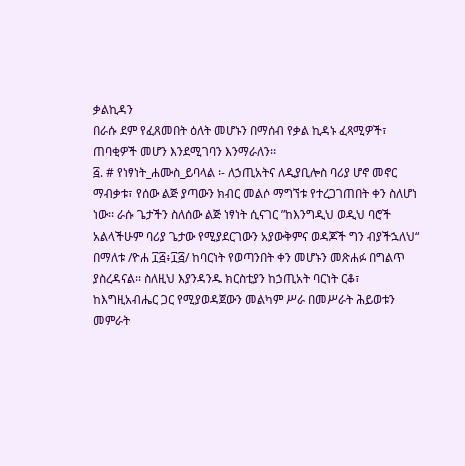ቃልኪዳን
በራሱ ደም የፈጸመበት ዕለት መሆኑን በማሰብ የቃል ኪዳኑ ፈጻሚዎች፣
ጠባቂዎች መሆን እንደሚገባን እንማራለን፡፡
፭. # የነፃነት_ሐሙስ_ይባላል ፡- ለኃጢአትና ለዲያቢሎስ ባሪያ ሆኖ መኖር
ማብቃቱ፣ የሰው ልጅ ያጣውን ክብር መልሶ ማግኘቱ የተረጋገጠበት ቀን ስለሆነ
ነው፡፡ ራሱ ጌታችን ስለሰው ልጅ ነፃነት ሲናገር ”ከእንግዲህ ወዲህ ባሮች
አልላችሁም ባሪያ ጌታው የሚያደርገውን አያውቅምና ወዳጆች ግን ብያችኋለህ“
በማለቱ /ዮሐ ፲፭፥፲፭/ ከባርነት የወጣንበት ቀን መሆኑን መጽሐፉ በግልጥ
ያስረዳናል፡፡ ስለዚህ እያንዳንዱ ክርስቲያን ከኃጢአት ባርነት ርቆ፣
ከእግዚአብሔር ጋር የሚያወዳጀውን መልካም ሥራ በመሥራት ሕይወቱን
መምራት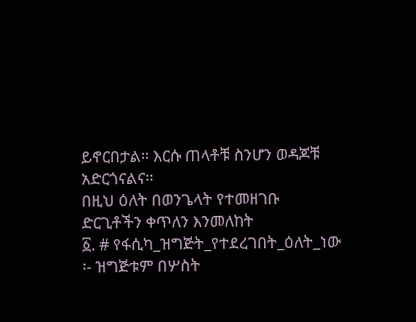ይኖርበታል፡፡ እርሱ ጠላቶቹ ስንሆን ወዳጆቹ አድርጎናልና፡፡
በዚህ ዕለት በወንጌላት የተመዘገቡ ድርጊቶችን ቀጥለን እንመለከት
፩. # የፋሲካ_ዝግጅት_የተደረገበት_ዕለት_ነው ፡- ዝግጅቱም በሦስት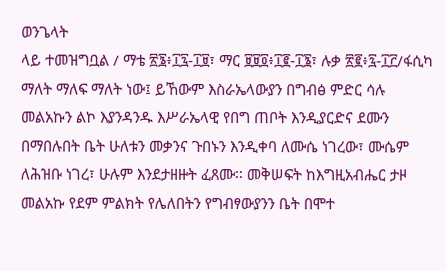ወንጌላት
ላይ ተመዝግቧል / ማቴ ፳፮፥፲፯-፲፱፣ ማር ፱፱፬፥፲፪-፲፮፣ ሉቃ ፳፪፥፯-፲፫/ፋሲካ
ማለት ማለፍ ማለት ነው፤ ይኸውም እስራኤላውያን በግብፅ ምድር ሳሉ
መልአኩን ልኮ እያንዳንዱ እሥራኤላዊ የበግ ጠቦት እንዲያርድና ደሙን
በማበሉበት ቤት ሁለቱን መቃንና ጉበኑን እንዲቀባ ለሙሴ ነገረው፣ ሙሴም
ለሕዝቡ ነገረ፣ ሁሉም እንደታዘዙት ፈጸሙ፡፡ መቅሠፍት ከእግዚአብሔር ታዞ
መልአኩ የደም ምልክት የሌለበትን የግብፃውያንን ቤት በሞተ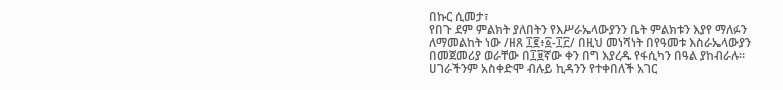በኩር ሲመታ፣
የበጉ ደም ምልክት ያለበትን የእሥራኤላውያንን ቤት ምልክቱን እያየ ማለፉን
ለማመልከት ነው /ዘጸ ፲፪፥፩-፲፫/ በዚህ መነሻነት በየዓመቱ እስራኤላውያን
በመጀመሪያ ወራቸው በ፲፱ኛው ቀን በግ እያረዱ የፋሲካን በዓል ያከብራሉ፡፡
ሀገራችንም አስቀድሞ ብሉይ ኪዳንን የተቀበለች አገር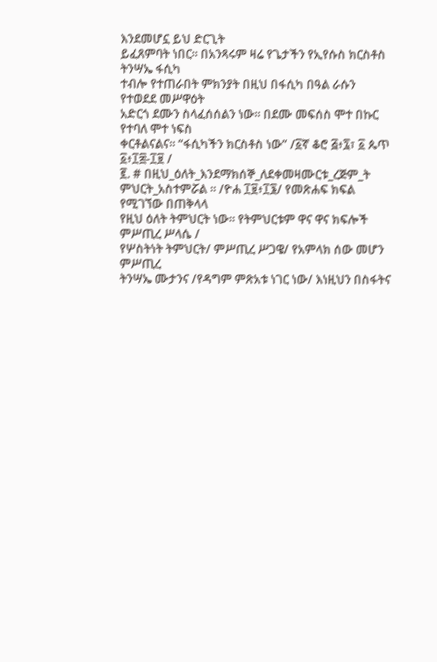እንደመሆኗ ይህ ድርጊት
ይፈጸምባት ነበር፡፡ በአንጻሩም ዛሬ የጌታችን የኢየሱስ ክርስቶስ ትንሣኤ ፋሲካ
ተብሎ የተጠራበት ምክንያት በዚህ በፋሲካ በዓል ራሱን የተወደደ መሥዋዕት
አድርጎ ደሙን ስላፈሰሰልን ነው፡፡ በደሙ መፍሰስ ሞተ በኩር የተባለ ሞተ ነፍስ
ቀርቶልናልና፡፡ “ፋሲካችን ክርስቶስ ነው” /፩ኛ ቆሮ ፭፥፯፣ ፩ ጴጥ ፩፥፲፰-፲፱ /
፪. # በዚህ_ዕለት_እንደማክሰኞ_ለደቀመዛሙርቱ_ረጅም_ት
ምህርት_አስተምሯል ፡፡ /ዮሐ ፲፱፥፲፮/ የመጽሐፍ ክፍል የሚገኘው በጠቅላላ
የዚህ ዕለት ትምህርት ነው፡፡ የትምህርቱም ዋና ዋና ክፍሎች ምሥጢረ ሥላሴ /
የሦስትነት ትምህርት/ ምሥጢረ ሥጋዌ/ የአምላክ ሰው መሆን ምሥጢረ
ትንሣኤ ሙታንና /የዳግም ምጽአቱ ነገር ነው/ እነዚህን በስፋትና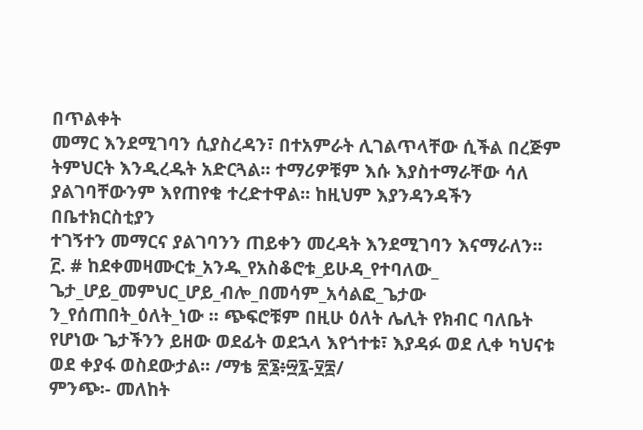በጥልቀት
መማር እንደሚገባን ሲያስረዳን፣ በተአምራት ሊገልጥላቸው ሲችል በረጅም
ትምህርት እንዲረዱት አድርጓል፡፡ ተማሪዎቹም እሱ እያስተማራቸው ሳለ
ያልገባቸውንም እየጠየቁ ተረድተዋል፡፡ ከዚህም እያንዳንዳችን በቤተክርስቲያን
ተገኝተን መማርና ያልገባንን ጠይቀን መረዳት እንደሚገባን እናማራለን፡፡
፫. # ከደቀመዛሙርቱ_አንዱ_የአስቆሮቱ_ይሁዳ_የተባለው_
ጌታ_ሆይ_መምህር_ሆይ_ብሎ_በመሳም_አሳልፎ_ጌታው
ን_የሰጠበት_ዕለት_ነው ፡፡ ጭፍሮቹም በዚሁ ዕለት ሌሊት የክብር ባለቤት
የሆነው ጌታችንን ይዘው ወደፊት ወደኋላ እየጎተቱ፣ እያዳፉ ወደ ሊቀ ካህናቱ
ወደ ቀያፋ ወስደውታል፡፡ /ማቴ ፳፮፥፵፯-፶፰/
ምንጭ፡- መለከት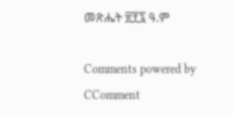መጽሔት ፳፻፯ ዓ.ም

Comments powered by CComment